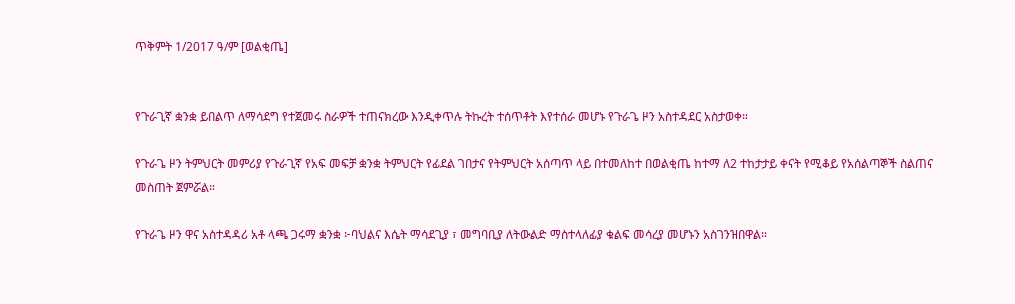ጥቅምት 1/2017 ዓ/ም [ወልቂጤ]


የጉራጊኛ ቋንቋ ይበልጥ ለማሳደግ የተጀመሩ ስራዎች ተጠናክረው እንዲቀጥሉ ትኩረት ተሰጥቶት እየተሰራ መሆኑ የጉራጌ ዞን አስተዳደር አስታወቀ።

የጉራጌ ዞን ትምህርት መምሪያ የጉራጊኛ የአፍ መፍቻ ቋንቋ ትምህርት የፊደል ገበታና የትምህርት አሰጣጥ ላይ በተመለከተ በወልቂጤ ከተማ ለ2 ተከታታይ ቀናት የሚቆይ የአሰልጣኞች ስልጠና መስጠት ጀምሯል።

የጉራጌ ዞን ዋና አስተዳዳሪ አቶ ላጫ ጋሩማ ቋንቋ ፦ባህልና እሴት ማሳደጊያ ፣ መግባቢያ ለትውልድ ማስተላለፊያ ቁልፍ መሳረያ መሆኑን አስገንዝበዋል።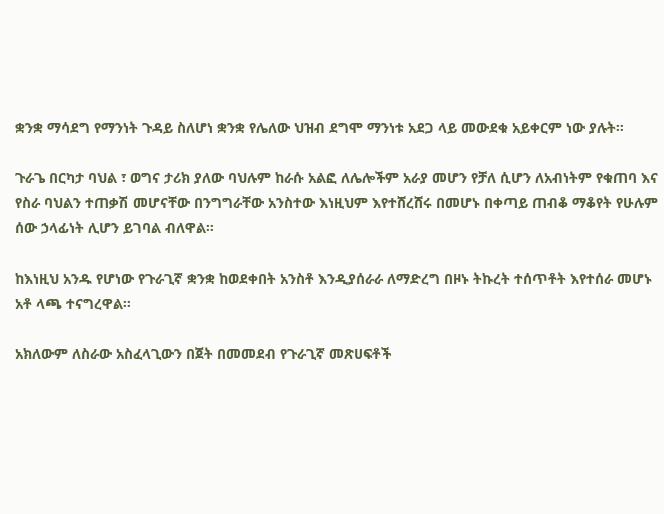ቋንቋ ማሳደግ የማንነት ጉዳይ ስለሆነ ቋንቋ የሌለው ህዝብ ደግሞ ማንነቱ አደጋ ላይ መውደቁ አይቀርም ነው ያሉት።

ጉራጌ በርካታ ባህል ፣ ወግና ታሪክ ያለው ባህሉም ከራሱ አልፎ ለሌሎችም አራያ መሆን የቻለ ሲሆን ለአብነትም የቁጠባ እና የስራ ባህልን ተጠቃሽ መሆናቸው በንግግራቸው አንስተው እነዚህም እየተሸረሸሩ በመሆኑ በቀጣይ ጠብቆ ማቆየት የሁሉም ሰው ኃላፊነት ሊሆን ይገባል ብለዋል።

ከእነዚህ አንዱ የሆነው የጉራጊኛ ቋንቋ ከወደቀበት አንስቶ እንዲያሰራራ ለማድረግ በዞኑ ትኩረት ተሰጥቶት እየተሰራ መሆኑ አቶ ላጫ ተናግረዋል።

አክለውም ለስራው አስፈላጊውን በጀት በመመደብ የጉራጊኛ መጽሀፍቶች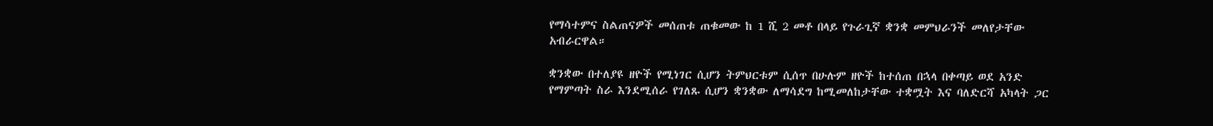የማሳተምና ስልጠናዎች መሰጠቱ ጠቁመው ከ 1 ሺ 2 መቶ በላይ የጉራጊኛ ቋንቋ መምህራንች መለየታቸው አብራርዋል።

ቋንቋው በተለያዩ ዘዮች የሚነገር ሲሆን ትምህርቱም ሲሰጥ በሁሉም ዘዮች ከተሰጠ በኋላ በቀጣይ ወደ አንድ የማምጣት ስራ እንደሚሰራ የገለጹ ሲሆን ቋንቋው ለማሳደግ ከሚመለከታቸው ተቋሟት እና ባለድርሻ አካላት ጋር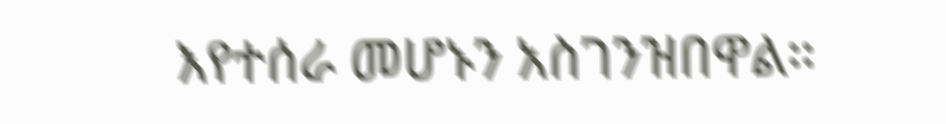እየተሰራ መሆኑን አስገንዝበዋል።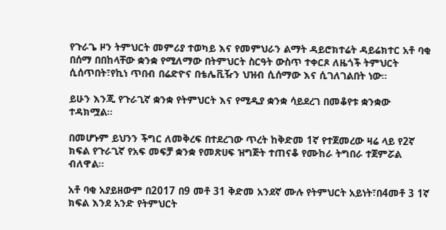የጉራጌ ዞን ትምህርት መምሪያ ተወካይ እና የመምህራን ልማት ዳይሮክተሬት ዳይሬክተር አቶ ባቂ በሰማ በበከላቸው ቋንቋ የሚለማው በትምህርት ስርዓት ውስጥ ተቀርጾ ለዜጎች ትምህርት ሲሰጥበት፣የኪነ ጥበብ በሬድዮና በቴሌቪዥን ህዝብ ሲሰማው እና ሲገለገልበት ነው።

ይሁን እንጂ የጉራጊኛ ቋንቋ የትምህርት እና የሚዲያ ቋንቋ ሳይደረገ በመቆየቱ ቋንቋው ተዳክሟል።

በመሆኑም ይህንን ችግር ለመቅረፍ በተደረገው ጥረት ከቅድመ 1ኛ የተጀመረው ዛሬ ላይ የ2ኛ ክፍል የጉራጊኛ የአፍ መፍቻ ቋንቋ የመጽሀፍ ዝግጅት ተጠናቆ የሙከራ ትግበራ ተጀምሯል ብለዋል።

አቶ ባቂ አያይዘውም በ2017 በ9 መቶ 31 ቅድመ አንደኛ ሙሉ የትምህርት አይነት፣በ4መቶ 3 1ኛ ክፍል እንደ አንድ የትምህርት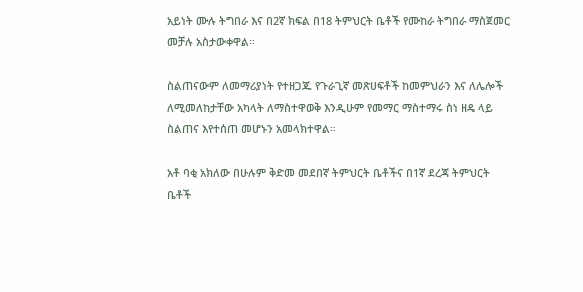አይነት ሙሉ ትግበራ እና በ2ኛ ክፍል በ18 ትምህርት ቤቶች የሙከራ ትግበራ ማስጀመር መቻሉ አስታውቀዋል።

ስልጠናውም ለመማሪያነት የተዘጋጁ የጉራጊኛ መጽሀፍቶች ከመምህራን እና ለሌሎች ለሚመለከታቸው አካላት ለማስተዋወቅ እንዲሁም የመማር ማስተማሩ ስነ ዘዴ ላይ ስልጠና እየተሰጠ መሆኑን አመላክተዋል።

አቶ ባቂ አክለው በሁሉም ቅድመ መደበኛ ትምህርት ቤቶችና በ1ኛ ደረጃ ትምህርት ቤቶች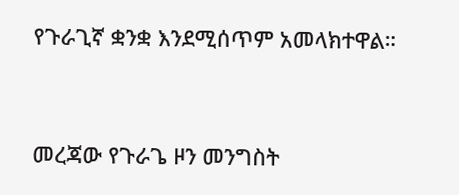የጉራጊኛ ቋንቋ እንደሚሰጥም አመላክተዋል።


መረጃው የጉራጌ ዞን መንግስት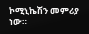ኮሚኒኬሽን መምሪያ ነው።